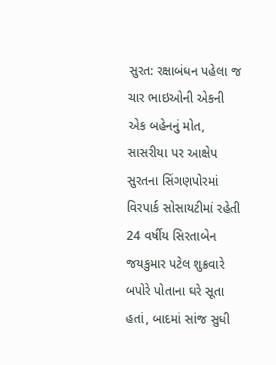સુરત: રક્ષાબંધન પહેલા જ ચાર ભાઇઓની એકની એક બહેનનું મોત, સાસરીયા પર આક્ષેપ
સુરતના સિંગણપોરમાં વિરપાર્ક સોસાયટીમાં રહેતી 24 વર્ષીય સિરતાબેન જયકુમાર પટેલ શુક્રવારે બપોરે પોતાના ઘરે સૂતા હતાં, બાદમાં સાંજ સુધી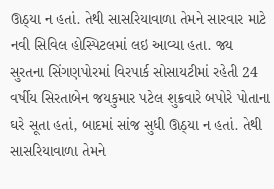ઊઠ્યા ન હતાં. તેથી સાસરિયાવાળા તેમને સારવાર માટે નવી સિવિલ હોસ્પિટલમાં લઇ આવ્યા હતા. જ્ય
સુરતના સિંગણપોરમાં વિરપાર્ક સોસાયટીમાં રહેતી 24 વર્ષીય સિરતાબેન જયકુમાર પટેલ શુક્રવારે બપોરે પોતાના ઘરે સૂતા હતાં, બાદમાં સાંજ સુધી ઊઠ્યા ન હતાં. તેથી સાસરિયાવાળા તેમને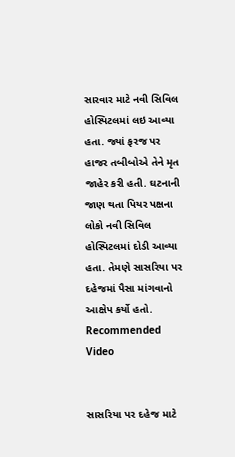સારવાર માટે નવી સિવિલ હોસ્પિટલમાં લઇ આવ્યા હતા. જ્યાં ફરજ પર હાજર તબીબોએ તેને મૃત જાહેર કરી હતી. ઘટનાની જાણ થતા પિયર પક્ષના લોકો નવી સિવિલ હોસ્પિટલમાં દોડી આવ્યા હતા. તેમણે સાસરિયા પર દહેજમાં પૈસા માંગવાનો આક્ષેપ કર્યો હતો.
Recommended Video


સાસરિયા પર દહેજ માટે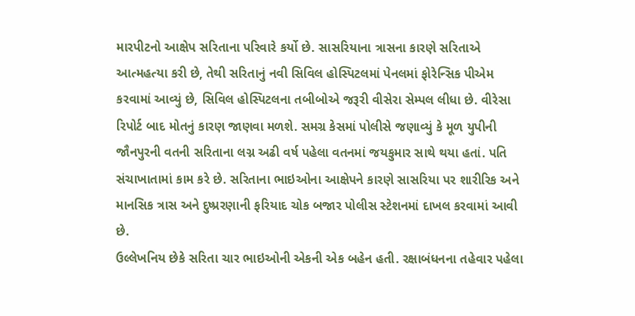મારપીટનો આક્ષેપ સરિતાના પરિવારે કર્યો છે. સાસરિયાના ત્રાસના કારણે સરિતાએ આત્મહત્યા કરી છે, તેથી સરિતાનું નવી સિવિલ હોસ્પિટલમાં પેનલમાં ફોરેન્સિક પીએમ કરવામાં આવ્યું છે, સિવિલ હોસ્પિટલના તબીબોએ જરૂરી વીસેરા સેમ્પલ લીધા છે. વીરેસા રિપોર્ટ બાદ મોતનું કારણ જાણવા મળશે. સમગ્ર કેસમાં પોલીસે જણાવ્યું કે મૂળ યુપીની જૌનપુરની વતની સરિતાના લગ્ન અઢી વર્ષ પહેલા વતનમાં જયકુમાર સાથે થયા હતાં. પતિ સંચાખાતામાં કામ કરે છે. સરિતાના ભાઇઓના આક્ષેપને કારણે સાસરિયા પર શારીરિક અને માનસિક ત્રાસ અને દુષ્પ્રરણાની ફરિયાદ ચોક બજાર પોલીસ સ્ટેશનમાં દાખલ કરવામાં આવી છે.
ઉલ્લેખનિય છેકે સરિતા ચાર ભાઇઓની એકની એક બહેન હતી. રક્ષાબંધનના તહેવાર પહેલા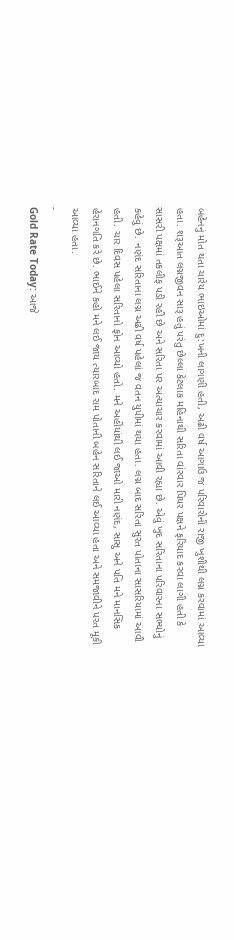બહેનનું મોત થતા ચારેય ભાઇઓમાં દુ:ખની લાગણી હતી, અઢી વર્ષ આગાઉ જ પરિવારોની રાજી ખુશીથી લગ્ન કરવામાં આવ્યા હતા. શરૂઆત લગ્નજીવન સારૂ હતું પરંતુ છેલ્લા કેટલાક મહિનાથી સરિતા વાંરવાર પિયર પક્ષને ફરિયાદ કરવા લાગી હતી કે સાસરી પક્ષમાં તકલીફ પડી રહી છે અને સરિતા પર અત્યાચાર કરવામાં આવી રહ્યા છે. એવું ખુદ સરિતાના પરિવારના સભ્યોનું કહેવું છે. નણંદ સરિતાના લગ્ન અઢી વર્ષ પહેલાં જ વતન યુપીમાં થયા હતા. લગ્ન બાદ સરિતા સુરત પોતાના સાસરિયામાં આવી હતી. ચાર દિવસ પહેલા સરિતાનો ફોન આવ્યો હતો. મને અહીંયાંથી લઈ જાઓ મારી નણંદ, સાસુ અને પતિ મને માનસિક હેરાનગતિ કરે છે. ભાઈને કહો મને લઈ જાય ત્યારબાદ રામ પોતાની બહેન સરિતાને લઈ આવ્યા હતા અને સમજાવીને પરત મૂકી આવ્યા હતા.
-
Gold Rate Today: આજે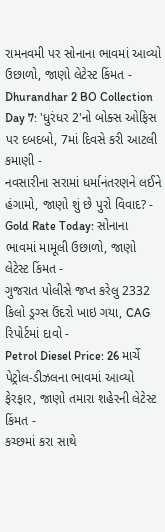રામનવમી પર સોનાના ભાવમાં આવ્યો ઉછાળો, જાણો લેટેસ્ટ કિંમત -
Dhurandhar 2 BO Collection Day 7: 'ધુરંધર 2'નો બોક્સ ઓફિસ પર દબદબો, 7માં દિવસે કરી આટલી કમાણી -
નવસારીના સરામાં ધર્માનંતરણને લઈને હંગામો, જાણો શું છે પુરો વિવાદ? -
Gold Rate Today: સોનાના ભાવમાં મામૂલી ઉછાળો, જાણો લેટેસ્ટ કિંમત -
ગુજરાત પોલીસે જપ્ત કરેલુ 2332 કિલો ડ્રગ્સ ઉંદરો ખાઇ ગયા, CAG રિપોર્ટમાં દાવો -
Petrol Diesel Price: 26 માર્ચે પેટ્રોલ-ડીઝલના ભાવમાં આવ્યો ફેરફાર, જાણો તમારા શહેરની લેટેસ્ટ કિંમત -
કચ્છમાં કરા સાથે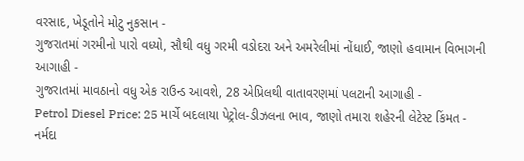વરસાદ, ખેડૂતોને મોટુ નુકસાન -
ગુજરાતમાં ગરમીનો પારો વધ્યો, સૌથી વધુ ગરમી વડોદરા અને અમરેલીમાં નોંધાઈ, જાણો હવામાન વિભાગની આગાહી -
ગુજરાતમાં માવઠાનો વધુ એક રાઉન્ડ આવશે, 28 એપ્રિલથી વાતાવરણમાં પલટાની આગાહી -
Petrol Diesel Price: 25 માર્ચે બદલાયા પેટ્રોલ-ડીઝલના ભાવ, જાણો તમારા શહેરની લેટેસ્ટ કિંમત -
નર્મદા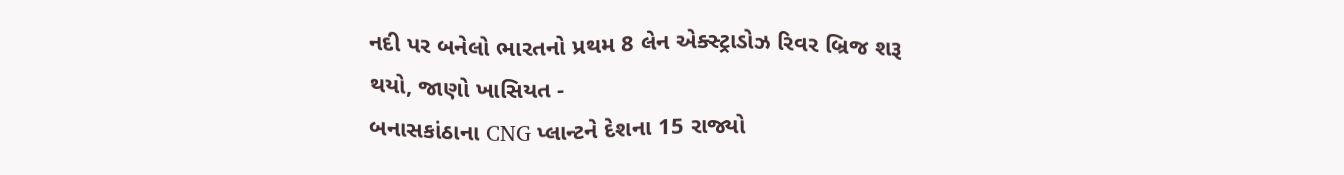નદી પર બનેલો ભારતનો પ્રથમ 8 લેન એક્સ્ટ્રાડોઝ રિવર બ્રિજ શરૂ થયો, જાણો ખાસિયત -
બનાસકાંઠાના CNG પ્લાન્ટને દેશના 15 રાજ્યો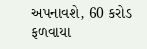અપનાવશે, 60 કરોડ ફળવાયા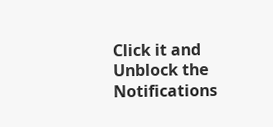Click it and Unblock the Notifications